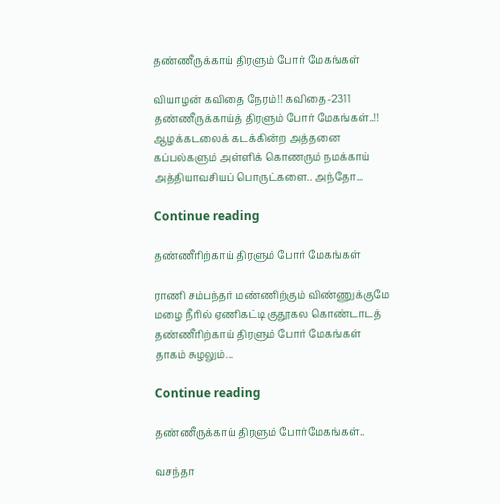தண்ணீருக்காய் திரளும் போர் மேகங்கள்

வியாழன் கவிதை நேரம்!! கவிதை-2311 தண்ணீருக்காய்த் திரளும் போர் மேகங்கள்..!! ஆழக்கடலைக் கடக்கின்ற அத்தனை கப்பல்களும் அள்ளிக் கொணரும் நமக்காய் அத்தியாவசியப் பொருட்களை.. அந்தோ...

Continue reading

தண்ணீரிற்காய் திரளும் போர் மேகங்கள்

ராணி சம்பந்தர் மண்ணிற்கும் விண்ணுக்குமே மழை நீரில் ஏணிகட்டி குதூகல கொண்டாடத் தண்ணீரிற்காய் திரளும் போர் மேகங்கள் தாகம் சுழலும்...

Continue reading

தண்ணீருக்காய் திரளும் போர்மேகங்கள்..

வசந்தா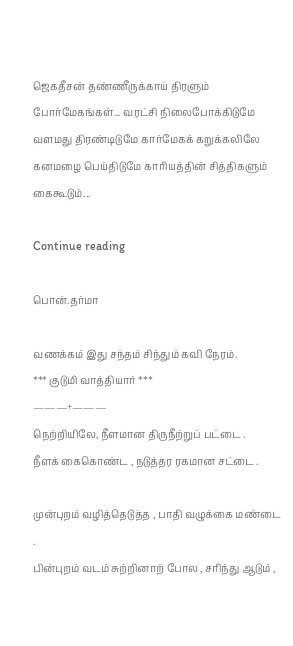ஜெகதீசன் தண்ணீருக்காய் திரளும் போர்மேகங்கள்... வரட்சி நிலைபோக்கிடுமே வளமது திரண்டிடுமே கார்மேகக் கறுக்கலிலே கனமழை பெய்திடுமே காரியத்தின் சித்திகளும் கைகூடும்...

Continue reading

பொன்.தர்மா

வணக்கம் இது சந்தம் சிந்தும் கவி நேரம்.
*** குடுமி வாத்தியார் ***
———+———
நெற்றியிலே, நீளமான திருநீற்றுப் பட்டை .
நீளக் கைகொண்ட , நடுத்தர ரகமான சட்டை .

முன்புறம் வழித்தெடுத்த , பாதி வழுக்கை மண்டை .
பின்புறம் வடம் சுற்றினாற் போல , சரிந்து ஆடும் ,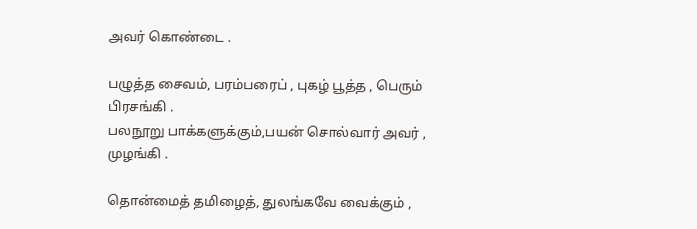அவர் கொண்டை .

பழுத்த சைவம், பரம்பரைப் , புகழ் பூத்த , பெரும் பிரசங்கி .
பலநூறு பாக்களுக்கும்,பயன் சொல்வார் அவர் , முழங்கி .

தொன்மைத் தமிழைத், துலங்கவே வைக்கும் ,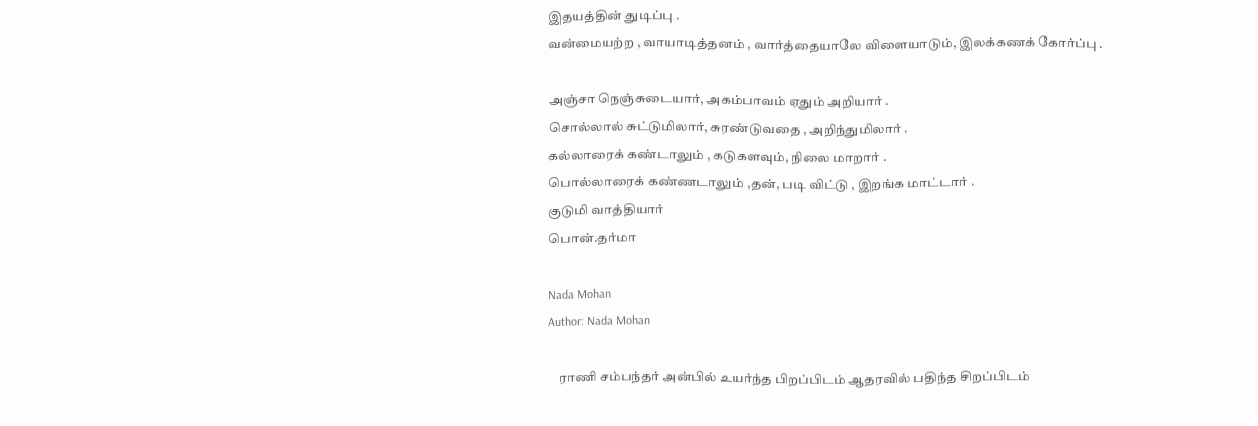இதயத்தின் துடிப்பு .
வன்மையற்ற , வாயாடித்தனம் , வார்த்தையாலே விளையாடும், இலக்கணக் கோர்ப்பு .

அஞ்சா நெஞ்சுடையார், அகம்பாவம் ஏதும் அறியார் .
சொல்லால் சுட்டுமிலார், சுரண்டுவதை , அறிந்துமிலார் .
கல்லாரைக் கண்டாலும் , கடுகளவும், நிலை மாறார் .
பொல்லாரைக் கண்ணடாலும் ,தன், படி விட்டு , இறங்க மாட்டார் .
குடுமி வாத்தியார்
பொன்.தர்மா

Nada Mohan
Author: Nada Mohan

    ராணி சம்பந்தர் அன்பில் உயர்ந்த பிறப்பிடம் ஆதரவில் பதிந்த சிறப்பிடம்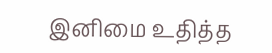இனிமை உதித்த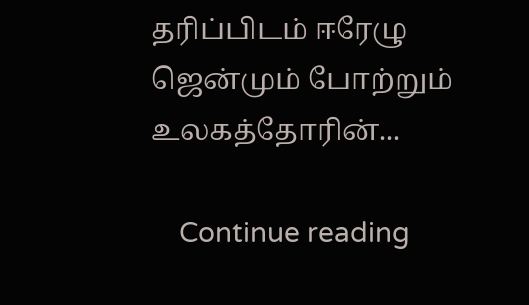தரிப்பிடம் ஈரேழு ஜென்மும் போற்றும் உலகத்தோரின்...

    Continue reading